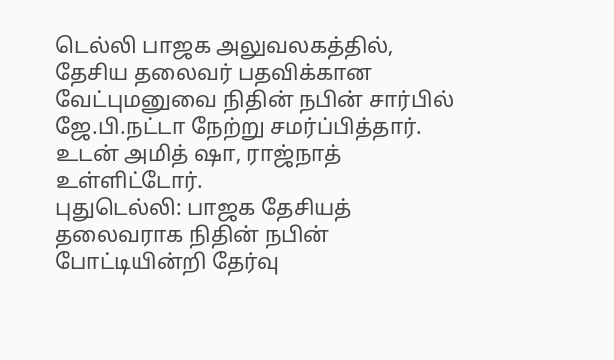டெல்லி பாஜக அலுவலகத்தில், தேசிய தலைவர் பதவிக்கான வேட்புமனுவை நிதின் நபின் சார்பில் ஜே.பி.நட்டா நேற்று சமர்ப்பித்தார். உடன் அமித் ஷா, ராஜ்நாத் உள்ளிட்டோர்.
புதுடெல்லி: பாஜக தேசியத் தலைவராக நிதின் நபின் போட்டியின்றி தேர்வு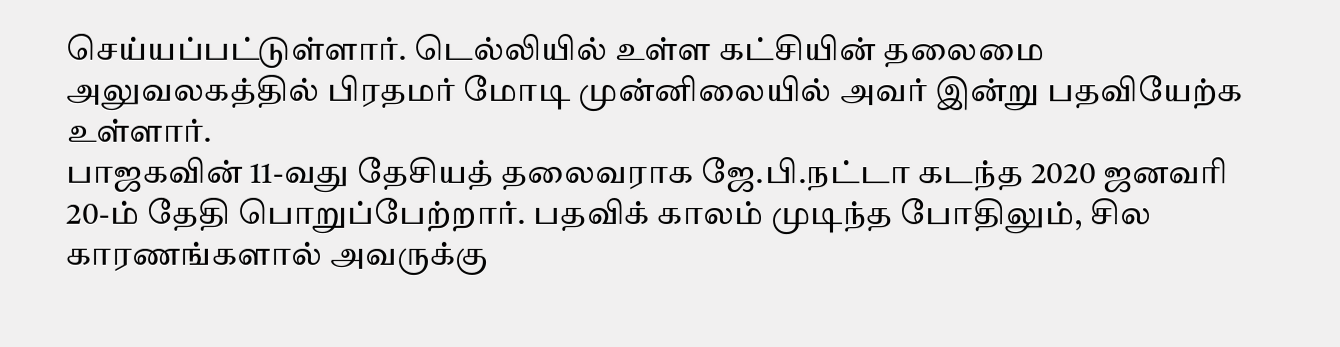செய்யப்பட்டுள்ளார். டெல்லியில் உள்ள கட்சியின் தலைமை அலுவலகத்தில் பிரதமர் மோடி முன்னிலையில் அவர் இன்று பதவியேற்க உள்ளார்.
பாஜகவின் 11-வது தேசியத் தலைவராக ஜே.பி.நட்டா கடந்த 2020 ஜனவரி 20-ம் தேதி பொறுப்பேற்றார். பதவிக் காலம் முடிந்த போதிலும், சில காரணங்களால் அவருக்கு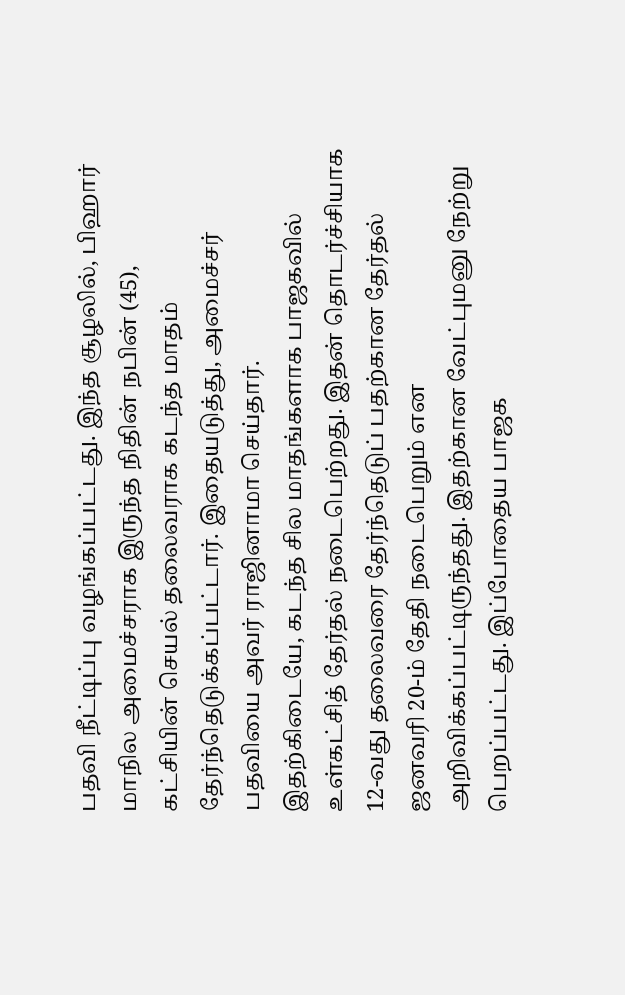பதவி நீட்டிப்பு வழங்கப்பட்டது. இந்த சூழலில், பிஹார் மாநில அமைச்சராக இருந்த நிதின் நபின் (45), கட்சியின் செயல் தலைவராக கடந்த மாதம் தேர்ந்தெடுக்கப்பட்டார். இதையடுத்து, அமைச்சர் பதவியை அவர் ராஜினாமா செய்தார்.
இதற்கிடையே, கடந்த சில மாதங்களாக பாஜகவில் உள்கட்சித் தேர்தல் நடைபெற்றது. இதன் தொடர்ச்சியாக 12-வது தலைவரை தேர்ந்தெடுப் பதற்கான தேர்தல் ஜனவரி 20-ம் தேதி நடைபெறும் என அறிவிக்கப்பட்டிருந்தது. இதற்கான வேட்புமனு நேற்று பெறப்பட்டது. இப்போதைய பாஜக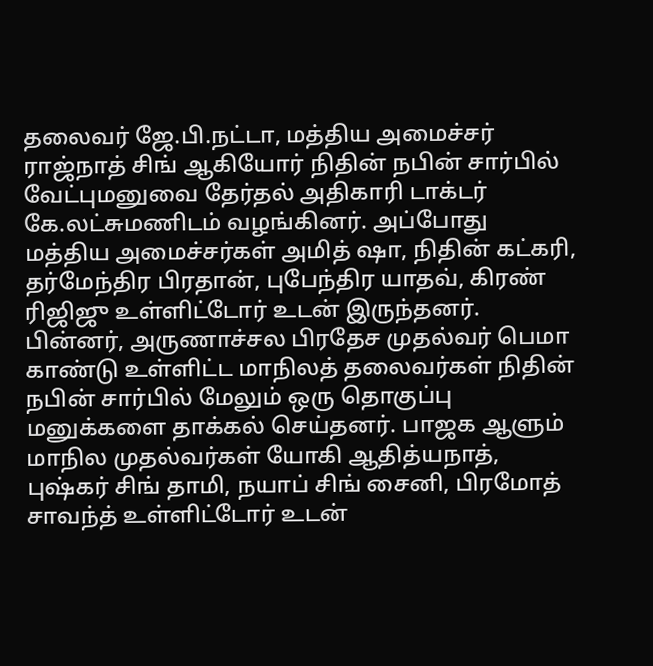தலைவர் ஜே.பி.நட்டா, மத்திய அமைச்சர் ராஜ்நாத் சிங் ஆகியோர் நிதின் நபின் சார்பில் வேட்புமனுவை தேர்தல் அதிகாரி டாக்டர் கே.லட்சுமணிடம் வழங்கினர். அப்போது மத்திய அமைச்சர்கள் அமித் ஷா, நிதின் கட்கரி, தர்மேந்திர பிரதான், புபேந்திர யாதவ், கிரண் ரிஜிஜு உள்ளிட்டோர் உடன் இருந்தனர்.
பின்னர், அருணாச்சல பிரதேச முதல்வர் பெமா காண்டு உள்ளிட்ட மாநிலத் தலைவர்கள் நிதின் நபின் சார்பில் மேலும் ஒரு தொகுப்பு மனுக்களை தாக்கல் செய்தனர். பாஜக ஆளும் மாநில முதல்வர்கள் யோகி ஆதித்யநாத், புஷ்கர் சிங் தாமி, நயாப் சிங் சைனி, பிரமோத் சாவந்த் உள்ளிட்டோர் உடன்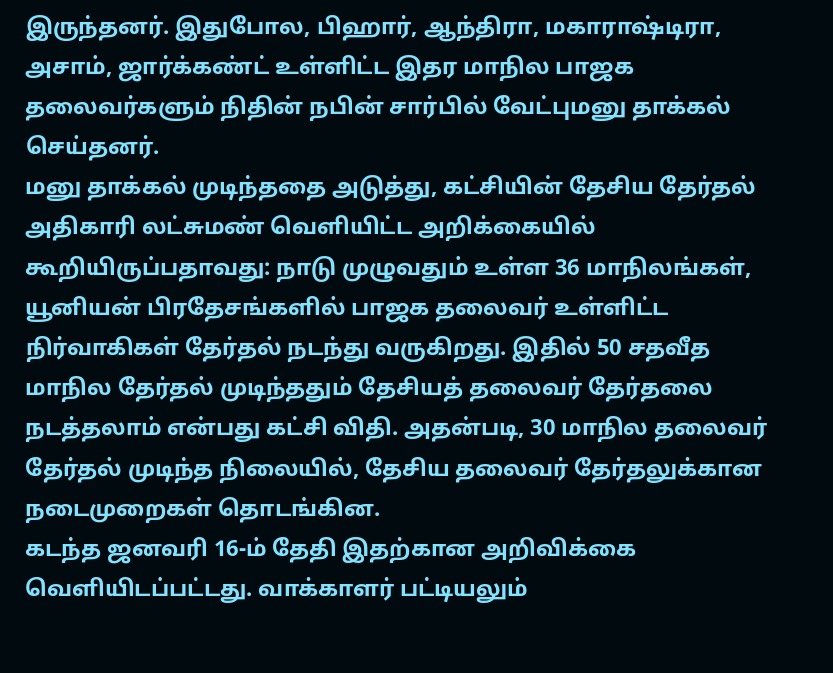இருந்தனர். இதுபோல, பிஹார், ஆந்திரா, மகாராஷ்டிரா, அசாம், ஜார்க்கண்ட் உள்ளிட்ட இதர மாநில பாஜக தலைவர்களும் நிதின் நபின் சார்பில் வேட்புமனு தாக்கல் செய்தனர்.
மனு தாக்கல் முடிந்ததை அடுத்து, கட்சியின் தேசிய தேர்தல் அதிகாரி லட்சுமண் வெளியிட்ட அறிக்கையில் கூறியிருப்பதாவது: நாடு முழுவதும் உள்ள 36 மாநிலங்கள், யூனியன் பிரதேசங்களில் பாஜக தலைவர் உள்ளிட்ட நிர்வாகிகள் தேர்தல் நடந்து வருகிறது. இதில் 50 சதவீத மாநில தேர்தல் முடிந்ததும் தேசியத் தலைவர் தேர்தலை நடத்தலாம் என்பது கட்சி விதி. அதன்படி, 30 மாநில தலைவர் தேர்தல் முடிந்த நிலையில், தேசிய தலைவர் தேர்தலுக்கான நடைமுறைகள் தொடங்கின.
கடந்த ஜனவரி 16-ம் தேதி இதற்கான அறிவிக்கை வெளியிடப்பட்டது. வாக்காளர் பட்டியலும்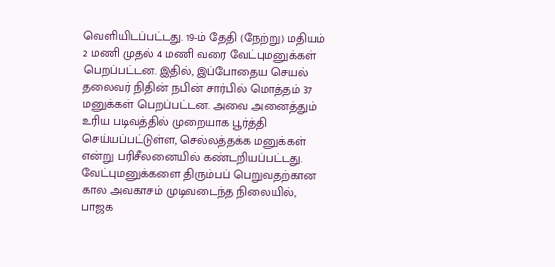வெளியிடப்பட்டது. 19-ம் தேதி (நேற்று) மதியம் 2 மணி முதல் 4 மணி வரை வேட்புமனுக்கள் பெறப்பட்டன. இதில், இப்போதைய செயல் தலைவர் நிதின் நபின் சார்பில் மொத்தம் 37 மனுக்கள் பெறப்பட்டன. அவை அனைத்தும் உரிய படிவத்தில் முறையாக பூர்த்தி செய்யப்பட்டுள்ள, செல்லத்தக்க மனுக்கள் என்று பரிசீலனையில் கண்டறியப்பட்டது.
வேட்புமனுக்களை திரும்பப் பெறுவதற்கான கால அவகாசம் முடிவடைந்த நிலையில், பாஜக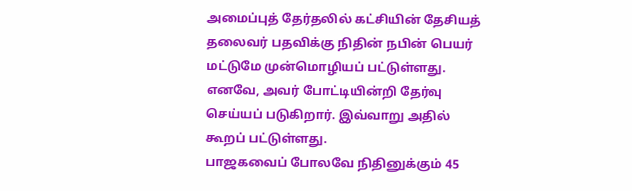அமைப்புத் தேர்தலில் கட்சியின் தேசியத் தலைவர் பதவிக்கு நிதின் நபின் பெயர் மட்டுமே முன்மொழியப் பட்டுள்ளது. எனவே, அவர் போட்டியின்றி தேர்வு செய்யப் படுகிறார். இவ்வாறு அதில் கூறப் பட்டுள்ளது.
பாஜகவைப் போலவே நிதினுக்கும் 45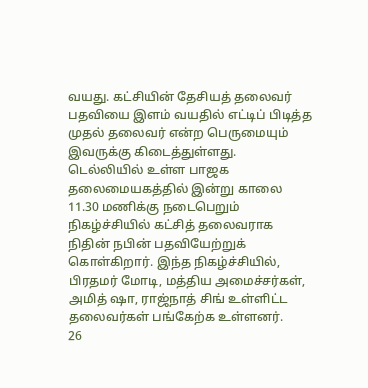வயது. கட்சியின் தேசியத் தலைவர் பதவியை இளம் வயதில் எட்டிப் பிடித்த முதல் தலைவர் என்ற பெருமையும் இவருக்கு கிடைத்துள்ளது. டெல்லியில் உள்ள பாஜக தலைமையகத்தில் இன்று காலை 11.30 மணிக்கு நடைபெறும் நிகழ்ச்சியில் கட்சித் தலைவராக நிதின் நபின் பதவியேற்றுக் கொள்கிறார். இந்த நிகழ்ச்சியில், பிரதமர் மோடி, மத்திய அமைச்சர்கள், அமித் ஷா, ராஜ்நாத் சிங் உள்ளிட்ட தலைவர்கள் பங்கேற்க உள்ளனர்.
26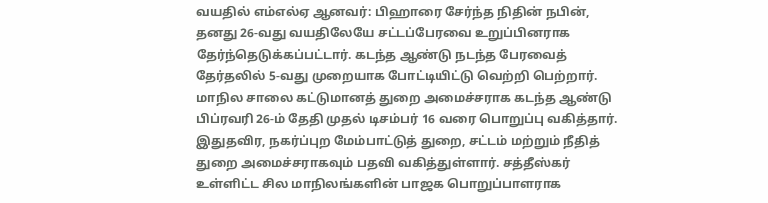வயதில் எம்எல்ஏ ஆனவர்: பிஹாரை சேர்ந்த நிதின் நபின், தனது 26-வது வயதிலேயே சட்டப்பேரவை உறுப்பினராக தேர்ந்தெடுக்கப்பட்டார். கடந்த ஆண்டு நடந்த பேரவைத் தேர்தலில் 5-வது முறையாக போட்டியிட்டு வெற்றி பெற்றார். மாநில சாலை கட்டுமானத் துறை அமைச்சராக கடந்த ஆண்டு பிப்ரவரி 26-ம் தேதி முதல் டிசம்பர் 16 வரை பொறுப்பு வகித்தார்.
இதுதவிர, நகர்ப்புற மேம்பாட்டுத் துறை, சட்டம் மற்றும் நீதித் துறை அமைச்சராகவும் பதவி வகித்துள்ளார். சத்தீஸ்கர் உள்ளிட்ட சில மாநிலங்களின் பாஜக பொறுப்பாளராக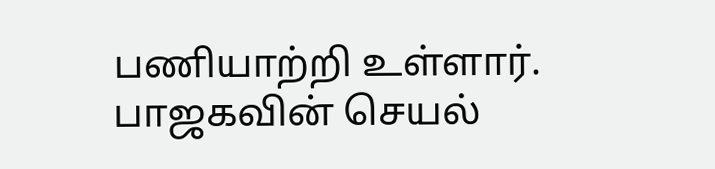பணியாற்றி உள்ளார். பாஜகவின் செயல்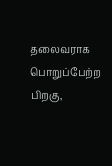தலைவராக பொறுப்பேற்ற பிறகு,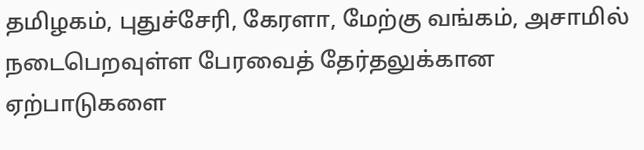தமிழகம், புதுச்சேரி, கேரளா, மேற்கு வங்கம், அசாமில் நடைபெறவுள்ள பேரவைத் தேர்தலுக்கான ஏற்பாடுகளை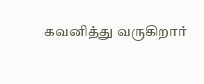கவனித்து வருகிறார்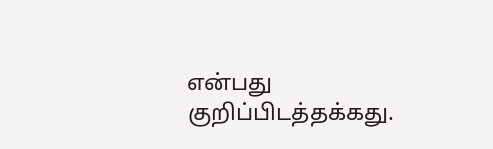என்பது குறிப்பிடத்தக்கது.